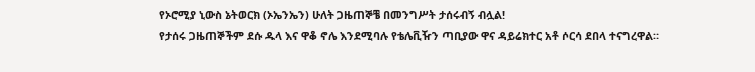የኦሮሚያ ኒውስ ኔትወርክ (ኦኤንኤን) ሁለት ጋዜጠኞቼ በመንግሥት ታሰሩብኝ ብሏል!
የታሰሩ ጋዜጠኞችም ደሱ ዱላ እና ዋቆ ኖሌ እንደሚባሉ የቴሌቪዥን ጣቢያው ዋና ዳይሬክተር አቶ ሶርሳ ደበላ ተናግረዋል።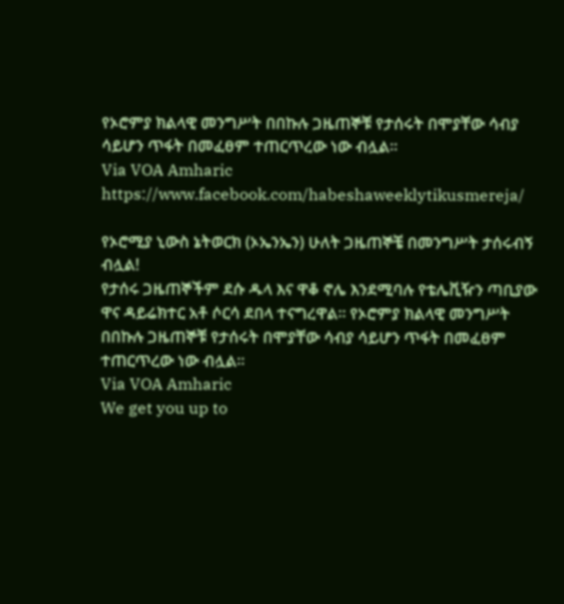የኦሮምያ ክልላዊ መንግሥት በበኩሉ ጋዜጠኞቹ የታሰሩት በሞያቸው ሳብያ ሳይሆን ጥፋት በመፈፀም ተጠርጥረው ነው ብሏል።
Via VOA Amharic
https://www.facebook.com/habeshaweeklytikusmereja/

የኦሮሚያ ኒውስ ኔትወርክ (ኦኤንኤን) ሁለት ጋዜጠኞቼ በመንግሥት ታሰሩብኝ ብሏል!
የታሰሩ ጋዜጠኞችም ደሱ ዱላ እና ዋቆ ኖሌ እንደሚባሉ የቴሌቪዥን ጣቢያው ዋና ዳይሬክተር አቶ ሶርሳ ደበላ ተናግረዋል። የኦሮምያ ክልላዊ መንግሥት በበኩሉ ጋዜጠኞቹ የታሰሩት በሞያቸው ሳብያ ሳይሆን ጥፋት በመፈፀም ተጠርጥረው ነው ብሏል።
Via VOA Amharic
We get you up to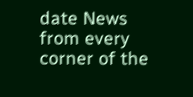date News from every corner of the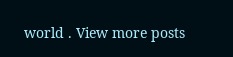world . View more posts